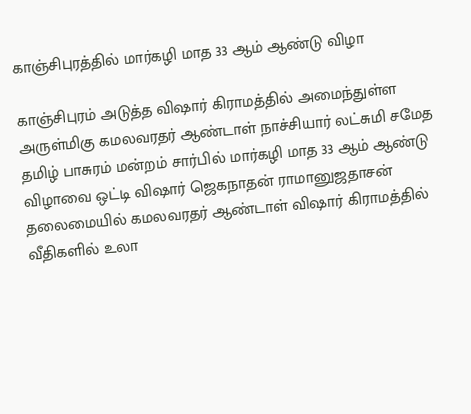காஞ்சிபுரத்தில் மார்கழி மாத 33 ஆம் ஆண்டு விழா

காஞ்சிபுரம் அடுத்த விஷார் கிராமத்தில் அமைந்துள்ள அருள்மிகு கமலவரதர் ஆண்டாள் நாச்சியார் லட்சுமி சமேத தமிழ் பாசுரம் மன்றம் சார்பில் மார்கழி மாத 33 ஆம் ஆண்டு விழாவை ஒட்டி விஷார் ஜெகநாதன் ராமானுஜதாசன் தலைமையில் கமலவரதர் ஆண்டாள் விஷார் கிராமத்தில் வீதிகளில் உலா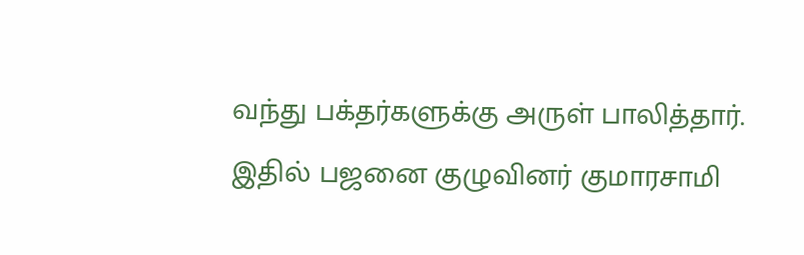வந்து பக்தர்களுக்கு அருள் பாலித்தார்.
இதில் பஜனை குழுவினர் குமாரசாமி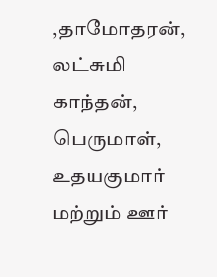,தாமோதரன், லட்சுமி காந்தன், பெருமாள், உதயகுமார் மற்றும் ஊர்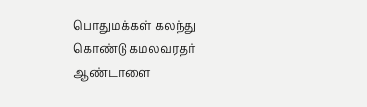பொதுமக்கள் கலந்து கொண்டு கமலவரதர் ஆண்டாளை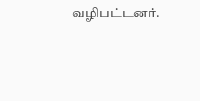வழிபட்டனர்.